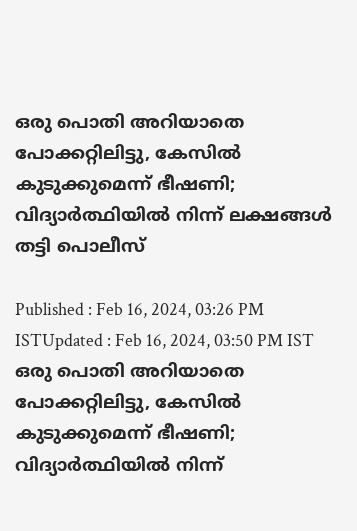ഒരു പൊതി അറിയാതെ പോക്കറ്റിലിട്ടു, കേസിൽ കുടുക്കുമെന്ന് ഭീഷണി; വിദ്യാർത്ഥിയിൽ നിന്ന് ലക്ഷങ്ങൾ തട്ടി പൊലീസ്

Published : Feb 16, 2024, 03:26 PM ISTUpdated : Feb 16, 2024, 03:50 PM IST
ഒരു പൊതി അറിയാതെ പോക്കറ്റിലിട്ടു, കേസിൽ കുടുക്കുമെന്ന് ഭീഷണി; വിദ്യാർത്ഥിയിൽ നിന്ന്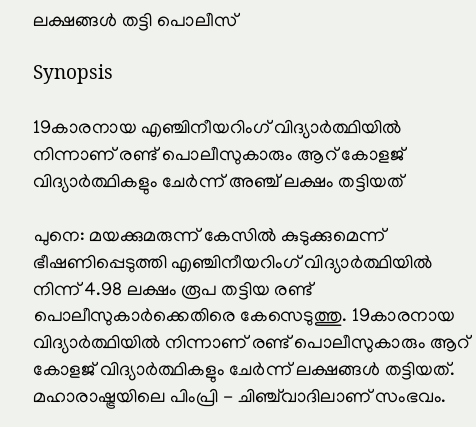ലക്ഷങ്ങൾ തട്ടി പൊലീസ്

Synopsis

19കാരനായ എഞ്ചിനീയറിംഗ് വിദ്യാർത്ഥിയില്‍ നിന്നാണ് രണ്ട് പൊലീസുകാരും ആറ് കോളജ് വിദ്യാർത്ഥികളും ചേർന്ന് അഞ്ച് ലക്ഷം തട്ടിയത്

പുനെ: മയക്കുമരുന്ന് കേസില്‍ കുടുക്കുമെന്ന് ഭീഷണിപ്പെടുത്തി എഞ്ചിനീയറിംഗ് വിദ്യാർത്ഥിയില്‍ നിന്ന് 4.98 ലക്ഷം രൂപ തട്ടിയ രണ്ട് പൊലീസുകാർക്കെതിരെ കേസെടുത്തു. 19കാരനായ വിദ്യാർത്ഥിയില്‍ നിന്നാണ് രണ്ട് പൊലീസുകാരും ആറ് കോളജ് വിദ്യാർത്ഥികളും ചേർന്ന് ലക്ഷങ്ങള്‍ തട്ടിയത്. മഹാരാഷ്ട്രയിലെ പിംപ്രി - ചിഞ്ച്‌വാദിലാണ് സംഭവം.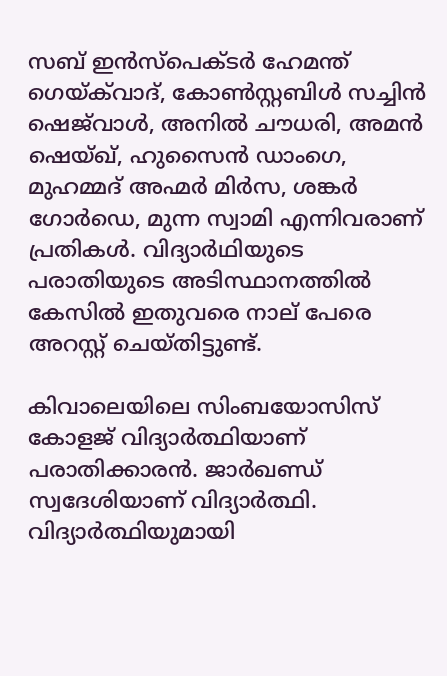സബ് ഇൻസ്‌പെക്ടർ ഹേമന്ത് ഗെയ്‌ക്‌വാദ്, കോൺസ്റ്റബിൾ സച്ചിൻ ഷെജ്‌വാൾ, അനിൽ ചൗധരി, അമൻ ഷെയ്ഖ്, ഹുസൈൻ ഡാംഗെ, മുഹമ്മദ് അഹ്മർ മിർസ, ശങ്കർ ഗോർഡെ, മുന്ന സ്വാമി എന്നിവരാണ് പ്രതികൾ. വിദ്യാർഥിയുടെ പരാതിയുടെ അടിസ്ഥാനത്തിൽ കേസിൽ ഇതുവരെ നാല് പേരെ അറസ്റ്റ് ചെയ്തിട്ടുണ്ട്.

കിവാലെയിലെ സിംബയോസിസ് കോളജ് വിദ്യാർത്ഥിയാണ് പരാതിക്കാരന്‍. ജാർഖണ്ഡ് സ്വദേശിയാണ് വിദ്യാർത്ഥി. വിദ്യാർത്ഥിയുമായി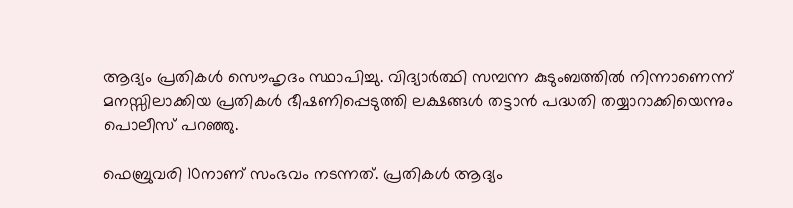ആദ്യം പ്രതികള്‍ സൌഹൃദം സ്ഥാപിച്ചു. വിദ്യാർത്ഥി സമ്പന്ന കുടുംബത്തില്‍ നിന്നാണെന്ന് മനസ്സിലാക്കിയ പ്രതികള്‍ ഭീഷണിപ്പെടുത്തി ലക്ഷങ്ങള്‍ തട്ടാന്‍ പദ്ധതി തയ്യാറാക്കിയെന്നും പൊലീസ് പറഞ്ഞു.

ഫെബ്രുവരി 10നാണ് സംഭവം നടന്നത്. പ്രതികള്‍ ആദ്യം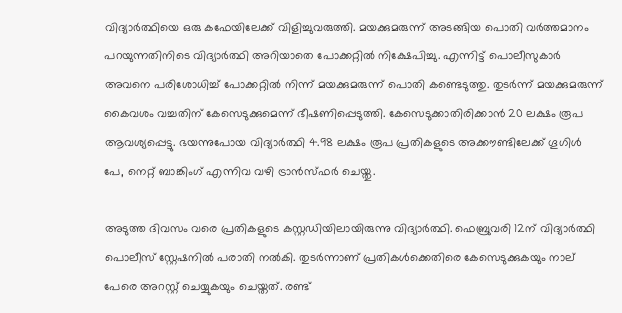വിദ്യാർത്ഥിയെ ഒരു കഫേയിലേക്ക് വിളിച്ചുവരുത്തി. മയക്കുമരുന്ന് അടങ്ങിയ പൊതി വർത്തമാനം പറയുന്നതിനിടെ വിദ്യാർത്ഥി അറിയാതെ പോക്കറ്റില്‍ നിക്ഷേപിച്ചു. എന്നിട്ട് പൊലീസുകാർ അവനെ പരിശോധിച്ച് പോക്കറ്റില്‍ നിന്ന് മയക്കുമരുന്ന് പൊതി കണ്ടെടുത്തു. തുടർന്ന് മയക്കുമരുന്ന് കൈവശം വച്ചതിന് കേസെടുക്കുമെന്ന് ഭീഷണിപ്പെടുത്തി. കേസെടുക്കാതിരിക്കാന്‍ 20 ലക്ഷം രൂപ ആവശ്യപ്പെട്ടു. ഭയന്നുപോയ വിദ്യാർത്ഥി 4.98 ലക്ഷം രൂപ പ്രതികളുടെ അക്കൗണ്ടിലേക്ക് ഗൂഗിള്‍ പേ, നെറ്റ് ബാങ്കിംഗ് എന്നിവ വഴി ട്രാന്‍സ്ഫർ ചെയ്തു.

അടുത്ത ദിവസം വരെ പ്രതികളുടെ കസ്റ്റഡിയിലായിരുന്നു വിദ്യാർത്ഥി. ഫെബ്രുവരി 12ന് വിദ്യാർത്ഥി പൊലീസ് സ്റ്റേഷനില്‍ പരാതി നല്‍കി. തുടര്‍ന്നാണ് പ്രതികള്‍ക്കെതിരെ കേസെടുക്കുകയും നാല് പേരെ അറസ്റ്റ് ചെയ്യുകയും ചെയ്തത്. രണ്ട്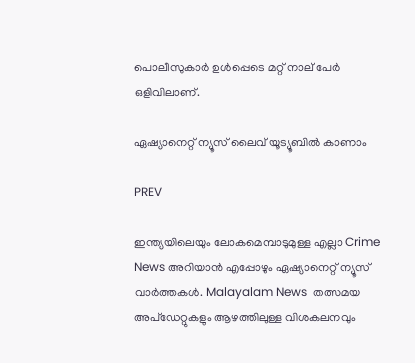പൊലീസുകാര്‍ ഉള്‍പ്പെടെ മറ്റ് നാല് പേര്‍ ഒളിവിലാണ്.

ഏഷ്യാനെറ്റ് ന്യൂസ് ലൈവ് യൂട്യൂബിൽ കാണാം

PREV

ഇന്ത്യയിലെയും ലോകമെമ്പാടുമുള്ള എല്ലാ Crime News അറിയാൻ എപ്പോഴും ഏഷ്യാനെറ്റ് ന്യൂസ് വാർത്തകൾ. Malayalam News  തത്സമയ അപ്‌ഡേറ്റുകളും ആഴത്തിലുള്ള വിശകലനവും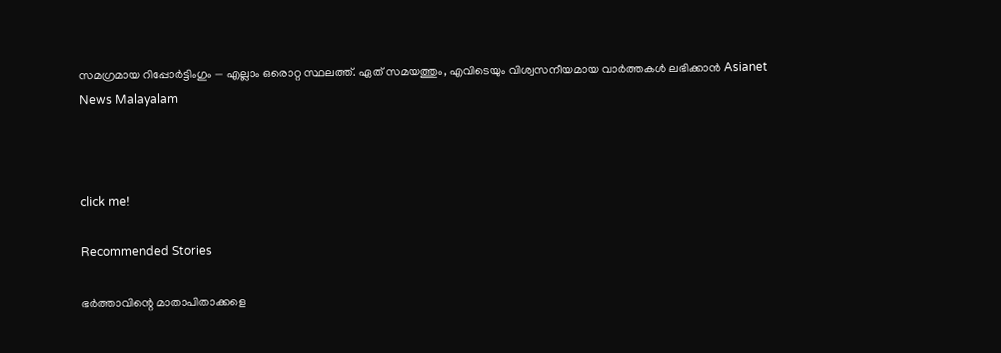സമഗ്രമായ റിപ്പോർട്ടിംഗും — എല്ലാം ഒരൊറ്റ സ്ഥലത്ത്. ഏത് സമയത്തും, എവിടെയും വിശ്വസനീയമായ വാർത്തകൾ ലഭിക്കാൻ Asianet News Malayalam



click me!

Recommended Stories

ഭർത്താവിന്റെ മാതാപിതാക്കളെ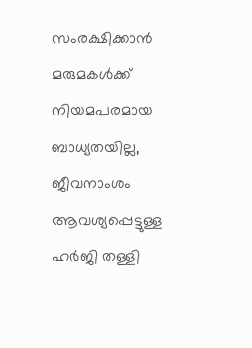സംരക്ഷിക്കാൻ മരുമകൾക്ക് നിയമപരമായ ബാധ്യതയില്ല, ജീവനാംശം ആവശ്യപ്പെട്ടുള്ള ഹർജി തള്ളി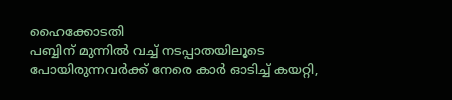ഹൈക്കോടതി
പബ്ബിന് മുന്നിൽ വച്ച് നടപ്പാതയിലൂടെ പോയിരുന്നവർക്ക് നേരെ കാർ ഓടിച്ച് കയറ്റി,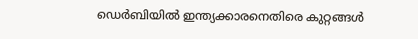ഡെർബിയിൽ ഇന്ത്യക്കാരനെതിരെ കുറ്റങ്ങൾ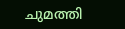ചുമത്തി